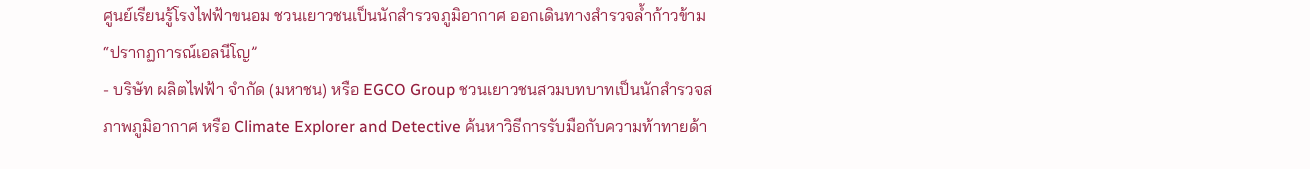ศูนย์เรียนรู้โรงไฟฟ้าขนอม ชวนเยาวชนเป็นนักสำรวจภูมิอากาศ ออกเดินทางสำรวจล้ำก้าวข้าม “ปรากฏการณ์เอลนีโญ”
- บริษัท ผลิตไฟฟ้า จำกัด (มหาชน) หรือ EGCO Group ชวนเยาวชนสวมบทบาทเป็นนักสำรวจสภาพภูมิอากาศ หรือ Climate Explorer and Detective ค้นหาวิธีการรับมือกับความท้าทายด้า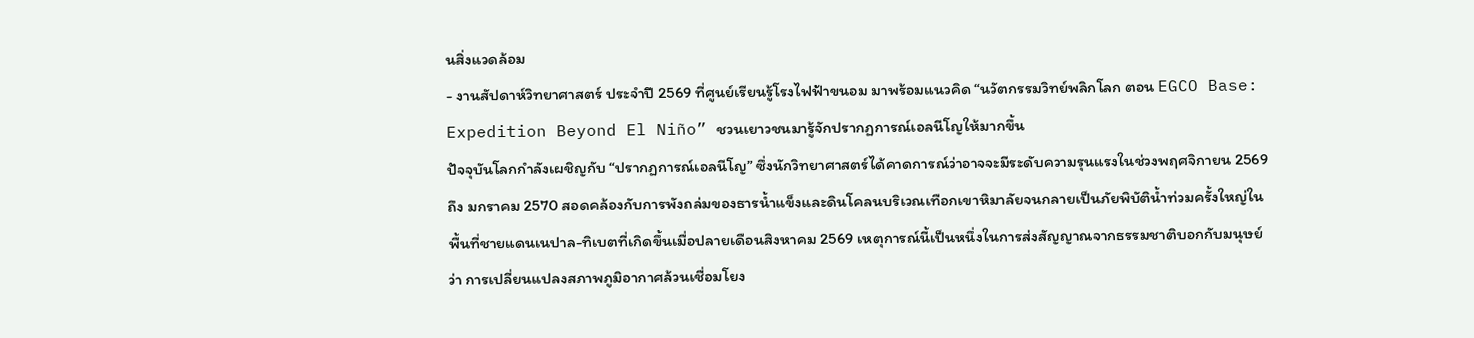นสิ่งแวดล้อม
- งานสัปดาห์วิทยาศาสตร์ ประจำปี 2569 ที่ศูนย์เรียนรู้โรงไฟฟ้าขนอม มาพร้อมแนวคิด “นวัตกรรมวิทย์พลิกโลก ตอน EGCO Base: Expedition Beyond El Niño” ชวนเยาวชนมารู้จักปรากฏการณ์เอลนีโญให้มากขึ้น
ปัจจุบันโลกกำลังเผชิญกับ “ปรากฏการณ์เอลนีโญ” ซึ่งนักวิทยาศาสตร์ได้คาดการณ์ว่าอาจจะมีระดับความรุนแรงในช่วงพฤศจิกายน 2569 ถึง มกราคม 2570 สอดคล้องกับการพังถล่มของธารน้ำแข็งและดินโคลนบริเวณเทือกเขาหิมาลัยจนกลายเป็นภัยพิบัติน้ำท่วมครั้งใหญ่ในพื้นที่ชายแดนเนปาล-ทิเบตที่เกิดขึ้นเมื่อปลายเดือนสิงหาคม 2569 เหตุการณ์นี้เป็นหนึ่งในการส่งสัญญาณจากธรรมชาติบอกกับมนุษย์ว่า การเปลี่ยนแปลงสภาพภูมิอากาศล้วนเชื่อมโยง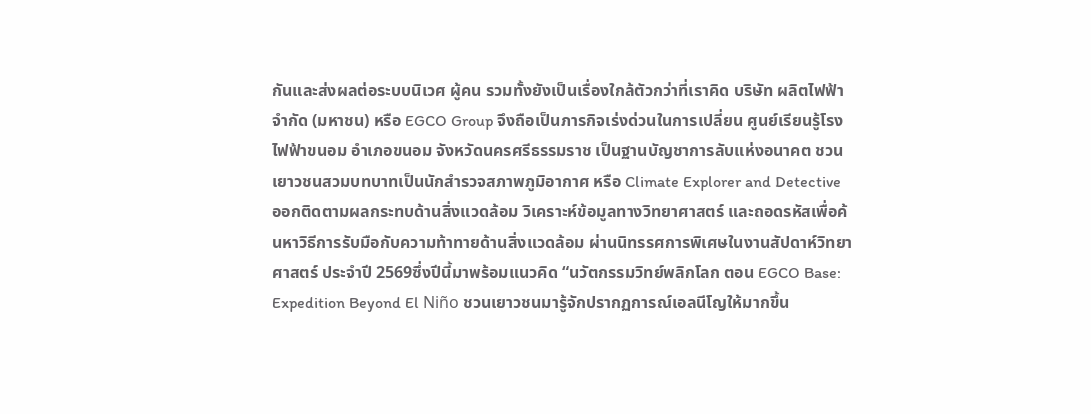กันและส่งผลต่อระบบนิเวศ ผู้คน รวมทั้งยังเป็นเรื่องใกล้ตัวกว่าที่เราคิด บริษัท ผลิตไฟฟ้า จำกัด (มหาชน) หรือ EGCO Group จึงถือเป็นภารกิจเร่งด่วนในการเปลี่ยน ศูนย์เรียนรู้โรงไฟฟ้าขนอม อำเภอขนอม จังหวัดนครศรีธรรมราช เป็นฐานบัญชาการลับแห่งอนาคต ชวนเยาวชนสวมบทบาทเป็นนักสำรวจสภาพภูมิอากาศ หรือ Climate Explorer and Detective ออกติดตามผลกระทบด้านสิ่งแวดล้อม วิเคราะห์ข้อมูลทางวิทยาศาสตร์ และถอดรหัสเพื่อค้นหาวิธีการรับมือกับความท้าทายด้านสิ่งแวดล้อม ผ่านนิทรรศการพิเศษในงานสัปดาห์วิทยาศาสตร์ ประจำปี 2569ซึ่งปีนี้มาพร้อมแนวคิด “นวัตกรรมวิทย์พลิกโลก ตอน EGCO Base: Expedition Beyond El Niño ชวนเยาวชนมารู้จักปรากฏการณ์เอลนีโญให้มากขึ้น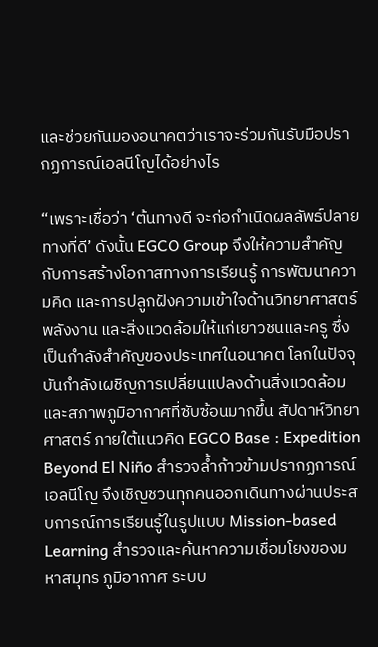และช่วยกันมองอนาคตว่าเราจะร่วมกันรับมือปรากฏการณ์เอลนีโญได้อย่างไร

“เพราะเชื่อว่า ‘ต้นทางดี จะก่อกำเนิดผลลัพธ์ปลายทางที่ดี’ ดังนั้น EGCO Group จึงให้ความสำคัญกับการสร้างโอกาสทางการเรียนรู้ การพัฒนาความคิด และการปลูกฝังความเข้าใจด้านวิทยาศาสตร์ พลังงาน และสิ่งแวดล้อมให้แก่เยาวชนและครู ซึ่งเป็นกำลังสำคัญของประเทศในอนาคต โลกในปัจจุบันกำลังเผชิญการเปลี่ยนแปลงด้านสิ่งแวดล้อมและสภาพภูมิอากาศที่ซับซ้อนมากขึ้น สัปดาห์วิทยาศาสตร์ ภายใต้แนวคิด EGCO Base : Expedition Beyond El Niño สำรวจล้ำก้าวข้ามปรากฏการณ์เอลนีโญ จึงเชิญชวนทุกคนออกเดินทางผ่านประสบการณ์การเรียนรู้ในรูปแบบ Mission-based Learning สำรวจและค้นหาความเชื่อมโยงของมหาสมุทร ภูมิอากาศ ระบบ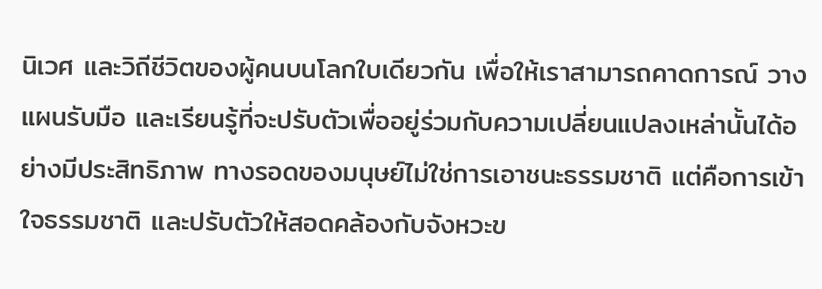นิเวศ และวิถีชีวิตของผู้คนบนโลกใบเดียวกัน เพื่อให้เราสามารถคาดการณ์ วางแผนรับมือ และเรียนรู้ที่จะปรับตัวเพื่ออยู่ร่วมกับความเปลี่ยนแปลงเหล่านั้นได้อย่างมีประสิทธิภาพ ทางรอดของมนุษย์ไม่ใช่การเอาชนะธรรมชาติ แต่คือการเข้าใจธรรมชาติ และปรับตัวให้สอดคล้องกับจังหวะข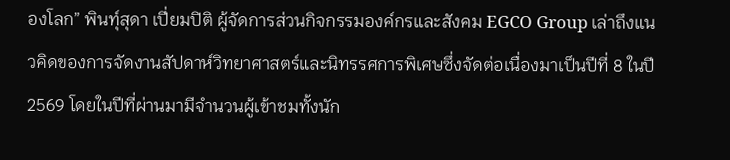องโลก” พินทุ์สุดา เปี่ยมปิติ ผู้จัดการส่วนกิจกรรมองค์กรและสังคม EGCO Group เล่าถึงแนวคิดของการจัดงานสัปดาห์วิทยาศาสตร์และนิทรรศการพิเศษซึ่งจัดต่อเนื่องมาเป็นปีที่ 8 ในปี 2569 โดยในปีที่ผ่านมามีจำนวนผู้เข้าชมทั้งนัก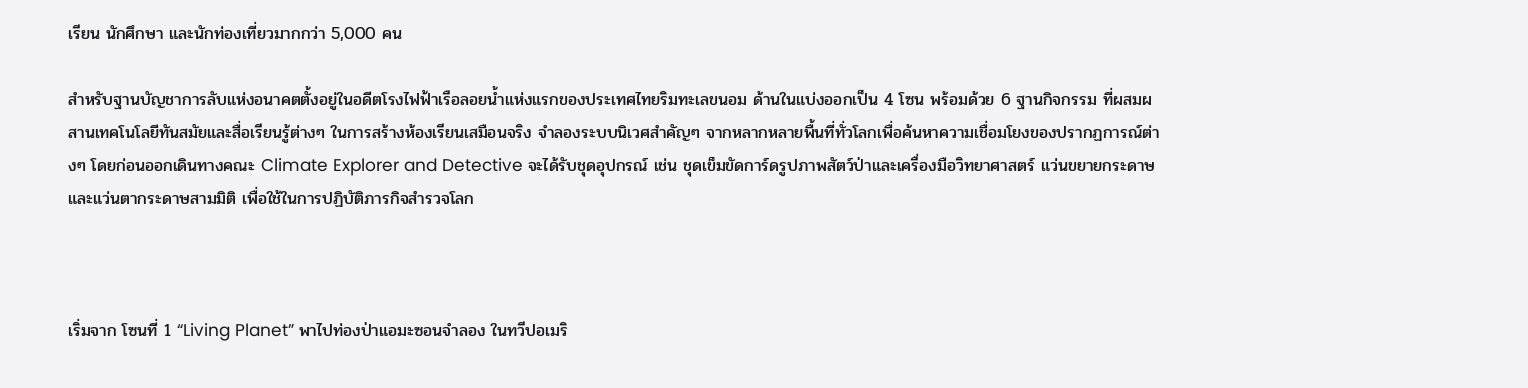เรียน นักศึกษา และนักท่องเที่ยวมากกว่า 5,000 คน

สำหรับฐานบัญชาการลับแห่งอนาคตตั้งอยู่ในอดีตโรงไฟฟ้าเรือลอยน้ำแห่งแรกของประเทศไทยริมทะเลขนอม ด้านในแบ่งออกเป็น 4 โซน พร้อมด้วย 6 ฐานกิจกรรม ที่ผสมผสานเทคโนโลยีทันสมัยและสื่อเรียนรู้ต่างๆ ในการสร้างห้องเรียนเสมือนจริง จำลองระบบนิเวศสำคัญๆ จากหลากหลายพื้นที่ทั่วโลกเพื่อค้นหาความเชื่อมโยงของปรากฏการณ์ต่างๆ โดยก่อนออกเดินทางคณะ Climate Explorer and Detective จะได้รับชุดอุปกรณ์ เช่น ชุดเข็มขัดการ์ดรูปภาพสัตว์ป่าและเครื่องมือวิทยาศาสตร์ แว่นขยายกระดาษ และแว่นตากระดาษสามมิติ เพื่อใช้ในการปฏิบัติภารกิจสำรวจโลก



เริ่มจาก โซนที่ 1 “Living Planet” พาไปท่องป่าแอมะซอนจำลอง ในทวีปอเมริ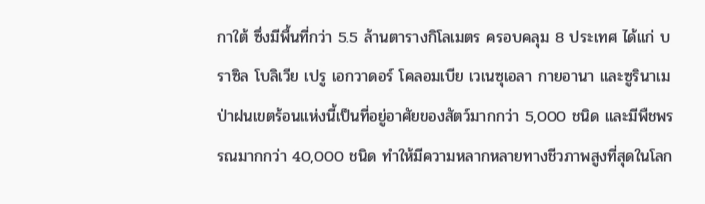กาใต้ ซึ่งมีพื้นที่กว่า 5.5 ล้านตารางกิโลเมตร ครอบคลุม 8 ประเทศ ได้แก่ บราซิล โบลิเวีย เปรู เอกวาดอร์ โคลอมเบีย เวเนซุเอลา กายอานา และซูรินาเม ป่าฝนเขตร้อนแห่งนี้เป็นที่อยู่อาศัยของสัตว์มากกว่า 5,000 ชนิด และมีพืชพรรณมากกว่า 40,000 ชนิด ทำให้มีความหลากหลายทางชีวภาพสูงที่สุดในโลก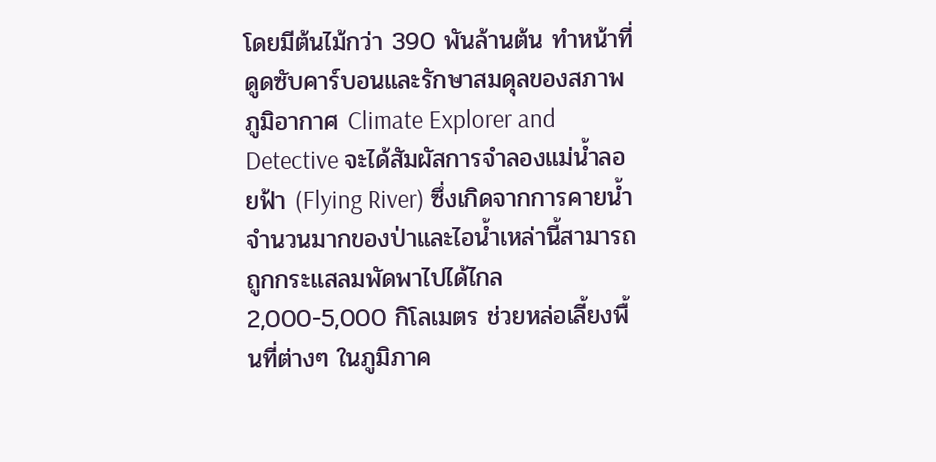โดยมีต้นไม้กว่า 390 พันล้านต้น ทำหน้าที่ดูดซับคาร์บอนและรักษาสมดุลของสภาพภูมิอากาศ Climate Explorer and Detective จะได้สัมผัสการจำลองแม่น้ำลอยฟ้า (Flying River) ซึ่งเกิดจากการคายน้ำจำนวนมากของป่าและไอน้ำเหล่านี้สามารถถูกกระแสลมพัดพาไปได้ไกล 2,000-5,000 กิโลเมตร ช่วยหล่อเลี้ยงพื้นที่ต่างๆ ในภูมิภาค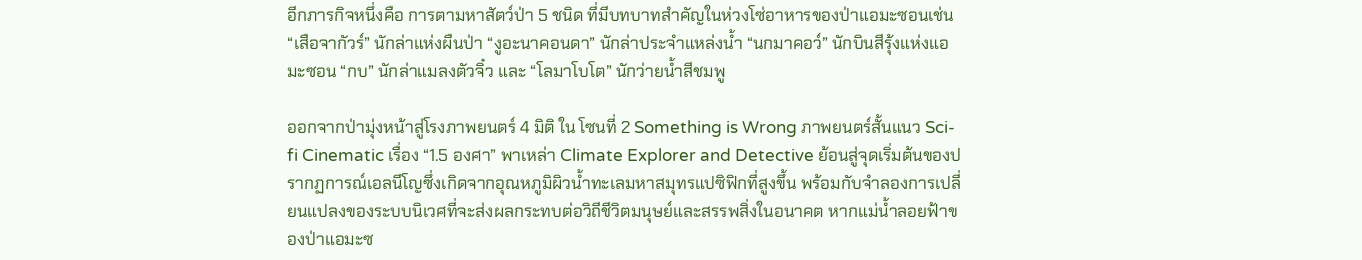อีกภารกิจหนึ่งคือ การตามหาสัตว์ป่า 5 ชนิด ที่มีบทบาทสำคัญในห่วงโซ่อาหารของป่าแอมะซอนเช่น “เสือจากัวร์” นักล่าแห่งผืนป่า “งูอะนาคอนดา” นักล่าประจำแหล่งน้ำ “นกมาคอว์” นักบินสีรุ้งแห่งแอมะซอน “กบ” นักล่าแมลงตัวจิ๋ว และ “โลมาโบโต” นักว่ายน้ำสีชมพู

ออกจากป่ามุ่งหน้าสู่โรงภาพยนตร์ 4 มิติ ใน โซนที่ 2 Something is Wrong ภาพยนตร์สั้นแนว Sci-fi Cinematic เรื่อง “1.5 องศา” พาเหล่า Climate Explorer and Detective ย้อนสู่จุดเริ่มต้นของปรากฏการณ์เอลนีโญซึ่งเกิดจากอุณหภูมิผิวน้ำทะเลมหาสมุทรแปซิฟิกที่สูงขึ้น พร้อมกับจำลองการเปลี่ยนแปลงของระบบนิเวศที่จะส่งผลกระทบต่อวิถีชีวิตมนุษย์และสรรพสิ่งในอนาคต หากแม่น้ำลอยฟ้าของป่าแอมะซ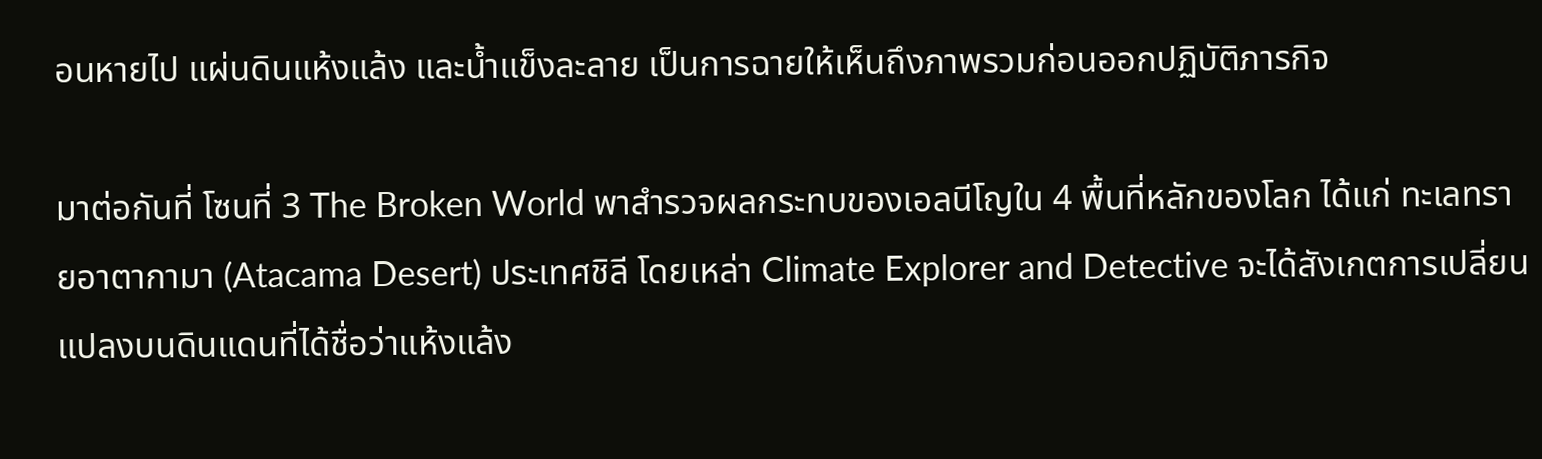อนหายไป แผ่นดินแห้งแล้ง และน้ำแข็งละลาย เป็นการฉายให้เห็นถึงภาพรวมก่อนออกปฏิบัติภารกิจ

มาต่อกันที่ โซนที่ 3 The Broken World พาสำรวจผลกระทบของเอลนีโญใน 4 พื้นที่หลักของโลก ได้แก่ ทะเลทรายอาตากามา (Atacama Desert) ประเทศชิลี โดยเหล่า Climate Explorer and Detective จะได้สังเกตการเปลี่ยนแปลงบนดินแดนที่ได้ชื่อว่าแห้งแล้ง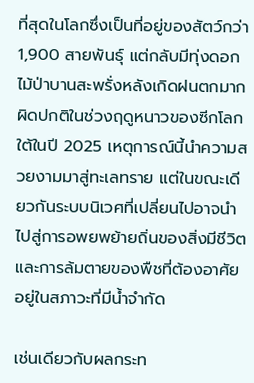ที่สุดในโลกซึ่งเป็นที่อยู่ของสัตว์กว่า 1,900 สายพันธุ์ แต่กลับมีทุ่งดอกไม้ป่าบานสะพรั่งหลังเกิดฝนตกมากผิดปกติในช่วงฤดูหนาวของซีกโลกใต้ในปี 2025 เหตุการณ์นี้นำความสวยงามมาสู่ทะเลทราย แต่ในขณะเดียวกันระบบนิเวศที่เปลี่ยนไปอาจนำไปสู่การอพยพย้ายถิ่นของสิ่งมีชีวิตและการล้มตายของพืชที่ต้องอาศัยอยู่ในสภาวะที่มีน้ำจำกัด

เช่นเดียวกับผลกระท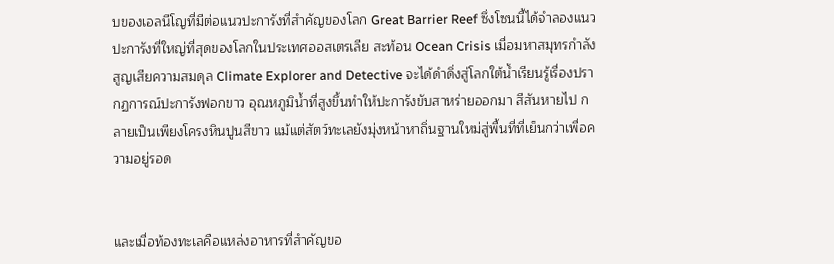บของเอลนีโญที่มีต่อแนวปะการังที่สำคัญของโลก Great Barrier Reef ซึ่งโซนนี้ได้จำลองแนวปะการังที่ใหญ่ที่สุดของโลกในประเทศออสเตรเลีย สะท้อน Ocean Crisis เมื่อมหาสมุทรกำลังสูญเสียความสมดุล Climate Explorer and Detective จะได้ดำดิ่งสู่โลกใต้น้ำเรียนรู้เรื่องปรากฏการณ์ปะการังฟอกขาว อุณหภูมิน้ำที่สูงขึ้นทำให้ปะการังขับสาหร่ายออกมา สีสันหายไป กลายเป็นเพียงโครงหินปูนสีขาว แม้แต่สัตว์ทะเลยังมุ่งหน้าหาถิ่นฐานใหม่สู่พื้นที่ที่เย็นกว่าเพื่อความอยู่รอด


และเมื่อท้องทะเลคือแหล่งอาหารที่สำคัญขอ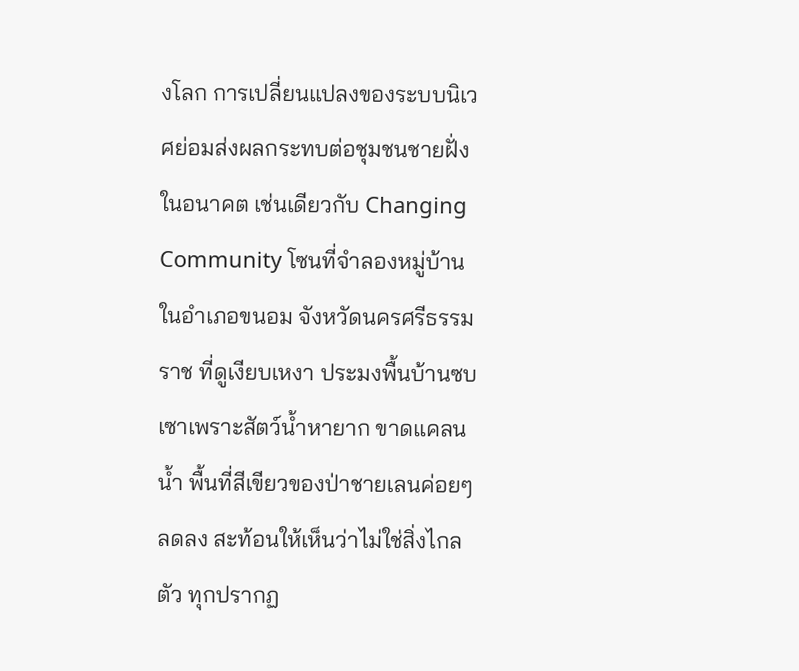งโลก การเปลี่ยนแปลงของระบบนิเวศย่อมส่งผลกระทบต่อชุมชนชายฝั่งในอนาคต เช่นเดียวกับ Changing Community โซนที่จำลองหมู่บ้านในอำเภอขนอม จังหวัดนครศรีธรรมราช ที่ดูเงียบเหงา ประมงพื้นบ้านซบเซาเพราะสัตว์น้ำหายาก ขาดแคลนน้ำ พื้นที่สีเขียวของป่าชายเลนค่อยๆ ลดลง สะท้อนให้เห็นว่าไม่ใช่สิ่งไกลตัว ทุกปรากฏ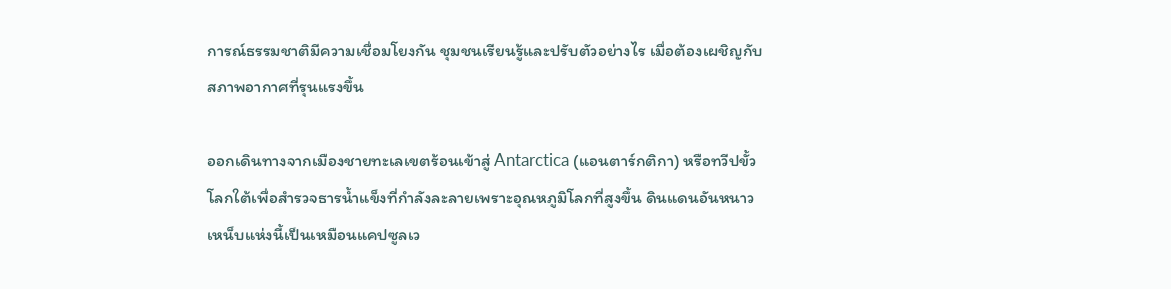การณ์ธรรมชาติมีความเชื่อมโยงกัน ชุมชนเรียนรู้และปรับตัวอย่างไร เมื่อต้องเผชิญกับสภาพอากาศที่รุนแรงขึ้น

ออกเดินทางจากเมืองชายทะเลเขตร้อนเข้าสู่ Antarctica (แอนตาร์กติกา) หรือทวีปขั้วโลกใต้เพื่อสำรวจธารน้ำแข็งที่กำลังละลายเพราะอุณหภูมิโลกที่สูงขึ้น ดินแดนอันหนาวเหน็บแห่งนี้เป็นเหมือนแคปซูลเว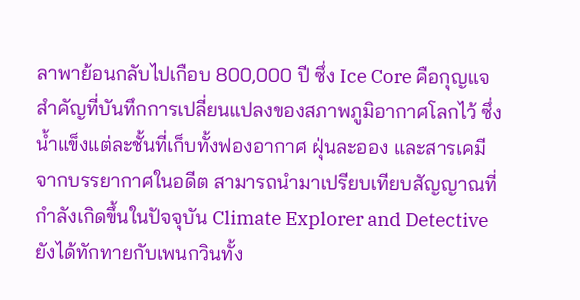ลาพาย้อนกลับไปเกือบ 800,000 ปี ซึ่ง Ice Core คือกุญแจสำคัญที่บันทึกการเปลี่ยนแปลงของสภาพภูมิอากาศโลกไว้ ซึ่งน้ำแข็งแต่ละชั้นที่เก็บทั้งฟองอากาศ ฝุ่นละออง และสารเคมีจากบรรยากาศในอดีต สามารถนำมาเปรียบเทียบสัญญาณที่กำลังเกิดขึ้นในปัจจุบัน Climate Explorer and Detective ยังได้ทักทายกับเพนกวินทั้ง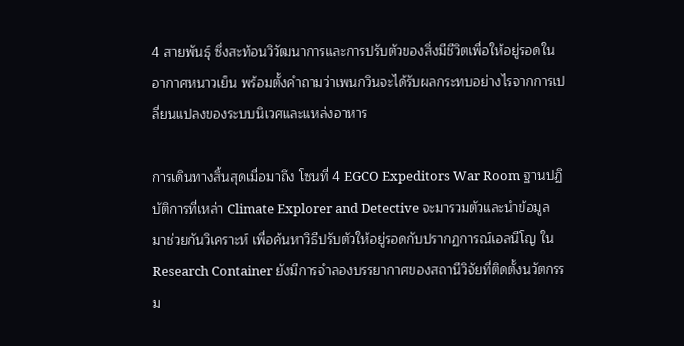4 สายพันธุ์ ซึ่งสะท้อนวิวัฒนาการและการปรับตัวของสิ่งมีชีวิตเพื่อให้อยู่รอดในอากาศหนาวเย็น พร้อมตั้งคำถามว่าเพนกวินจะได้รับผลกระทบอย่างไรจากการเปลี่ยนแปลงของระบบนิเวศและแหล่งอาหาร

การเดินทางสิ้นสุดเมื่อมาถึง โซนที่ 4 EGCO Expeditors War Room ฐานปฏิบัติการที่เหล่า Climate Explorer and Detective จะมารวมตัวและนำข้อมูลมาช่วยกันวิเคราะห์ เพื่อค้นหาวิธีปรับตัวให้อยู่รอดกับปรากฏการณ์เอลนีโญ ใน Research Container ยังมีการจำลองบรรยากาศของสถานีวิจัยที่ติดตั้งนวัตกรรม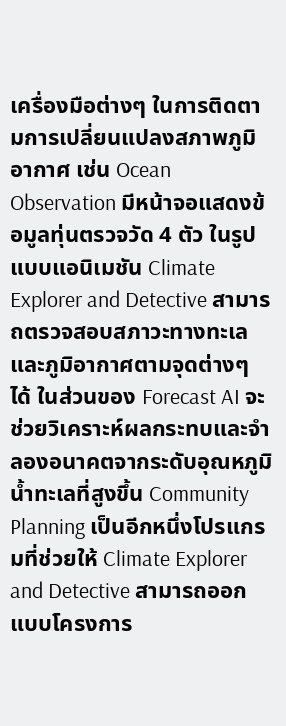เครื่องมือต่างๆ ในการติดตามการเปลี่ยนแปลงสภาพภูมิอากาศ เช่น Ocean Observation มีหน้าจอแสดงข้อมูลทุ่นตรวจวัด 4 ตัว ในรูปแบบแอนิเมชัน Climate Explorer and Detective สามารถตรวจสอบสภาวะทางทะเลและภูมิอากาศตามจุดต่างๆ ได้ ในส่วนของ Forecast AI จะช่วยวิเคราะห์ผลกระทบและจำลองอนาคตจากระดับอุณหภูมิน้ำทะเลที่สูงขึ้น Community Planning เป็นอีกหนึ่งโปรแกรมที่ช่วยให้ Climate Explorer and Detective สามารถออกแบบโครงการ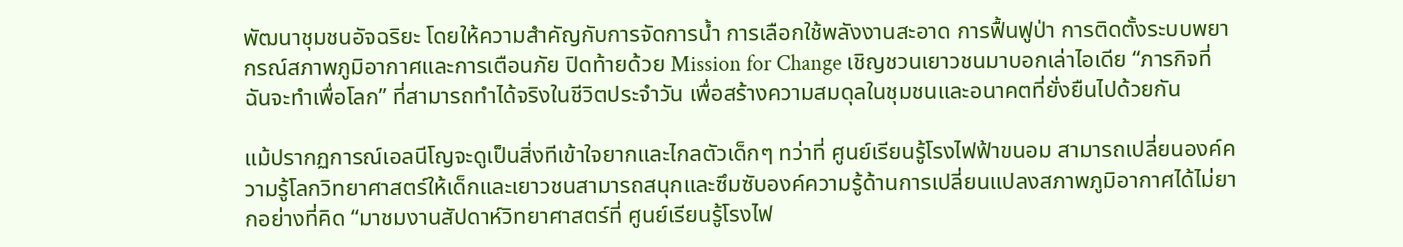พัฒนาชุมชนอัจฉริยะ โดยให้ความสำคัญกับการจัดการน้ำ การเลือกใช้พลังงานสะอาด การฟื้นฟูป่า การติดตั้งระบบพยากรณ์สภาพภูมิอากาศและการเตือนภัย ปิดท้ายด้วย Mission for Change เชิญชวนเยาวชนมาบอกเล่าไอเดีย “ภารกิจที่ฉันจะทำเพื่อโลก” ที่สามารถทำได้จริงในชีวิตประจำวัน เพื่อสร้างความสมดุลในชุมชนและอนาคตที่ยั่งยืนไปด้วยกัน

แม้ปรากฏการณ์เอลนีโญจะดูเป็นสิ่งทีเข้าใจยากและไกลตัวเด็กๆ ทว่าที่ ศูนย์เรียนรู้โรงไฟฟ้าขนอม สามารถเปลี่ยนองค์ความรู้โลกวิทยาศาสตร์ให้เด็กและเยาวชนสามารถสนุกและซึมซับองค์ความรู้ด้านการเปลี่ยนแปลงสภาพภูมิอากาศได้ไม่ยากอย่างที่คิด “มาชมงานสัปดาห์วิทยาศาสตร์ที่ ศูนย์เรียนรู้โรงไฟ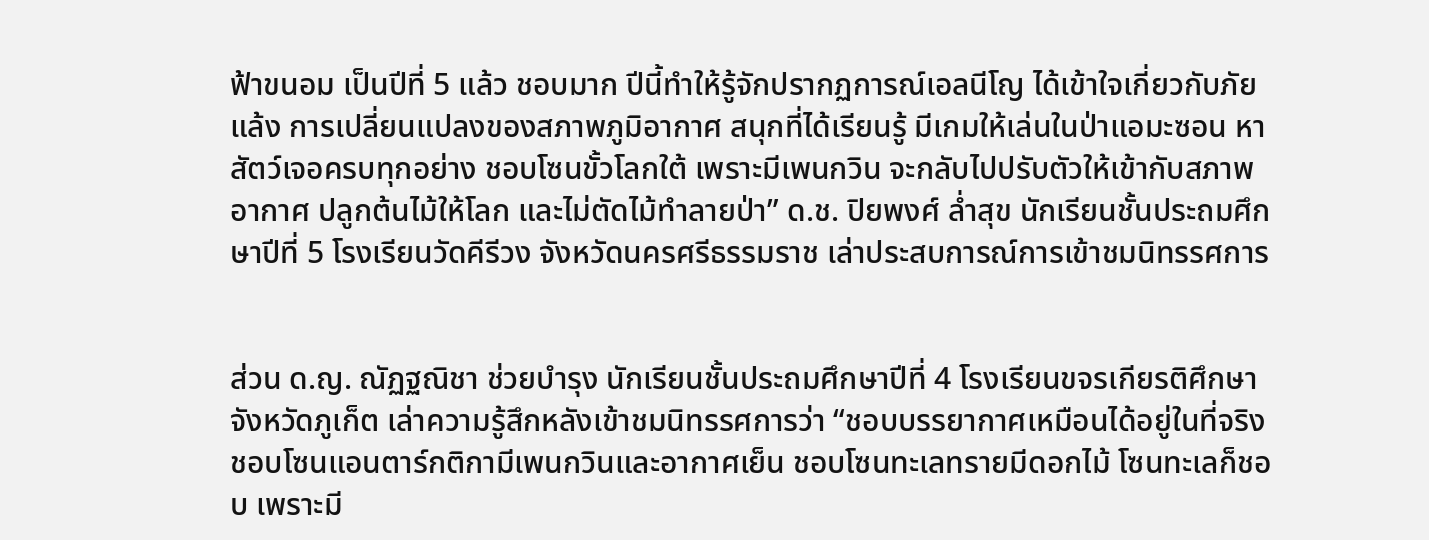ฟ้าขนอม เป็นปีที่ 5 แล้ว ชอบมาก ปีนี้ทำให้รู้จักปรากฏการณ์เอลนีโญ ได้เข้าใจเกี่ยวกับภัยแล้ง การเปลี่ยนแปลงของสภาพภูมิอากาศ สนุกที่ได้เรียนรู้ มีเกมให้เล่นในป่าแอมะซอน หาสัตว์เจอครบทุกอย่าง ชอบโซนขั้วโลกใต้ เพราะมีเพนกวิน จะกลับไปปรับตัวให้เข้ากับสภาพอากาศ ปลูกต้นไม้ให้โลก และไม่ตัดไม้ทำลายป่า” ด.ช. ปิยพงศ์ ล่ำสุข นักเรียนชั้นประถมศึกษาปีที่ 5 โรงเรียนวัดคีรีวง จังหวัดนครศรีธรรมราช เล่าประสบการณ์การเข้าชมนิทรรศการ


ส่วน ด.ญ. ณัฏฐณิชา ช่วยบำรุง นักเรียนชั้นประถมศึกษาปีที่ 4 โรงเรียนขจรเกียรติศึกษา จังหวัดภูเก็ต เล่าความรู้สึกหลังเข้าชมนิทรรศการว่า “ชอบบรรยากาศเหมือนได้อยู่ในที่จริง ชอบโซนแอนตาร์กติกามีเพนกวินและอากาศเย็น ชอบโซนทะเลทรายมีดอกไม้ โซนทะเลก็ชอบ เพราะมี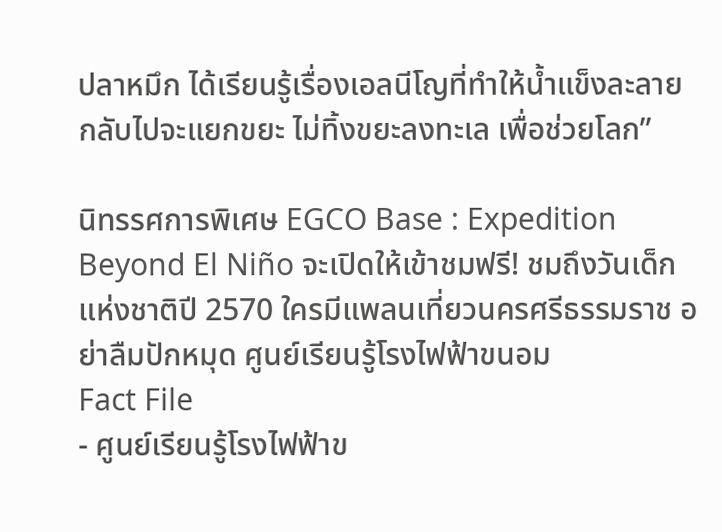ปลาหมึก ได้เรียนรู้เรื่องเอลนีโญที่ทำให้น้ำแข็งละลาย กลับไปจะแยกขยะ ไม่ทิ้งขยะลงทะเล เพื่อช่วยโลก”

นิทรรศการพิเศษ EGCO Base : Expedition Beyond El Niño จะเปิดให้เข้าชมฟรี! ชมถึงวันเด็กแห่งชาติปี 2570 ใครมีแพลนเที่ยวนครศรีธรรมราช อย่าลืมปักหมุด ศูนย์เรียนรู้โรงไฟฟ้าขนอม
Fact File
- ศูนย์เรียนรู้โรงไฟฟ้าข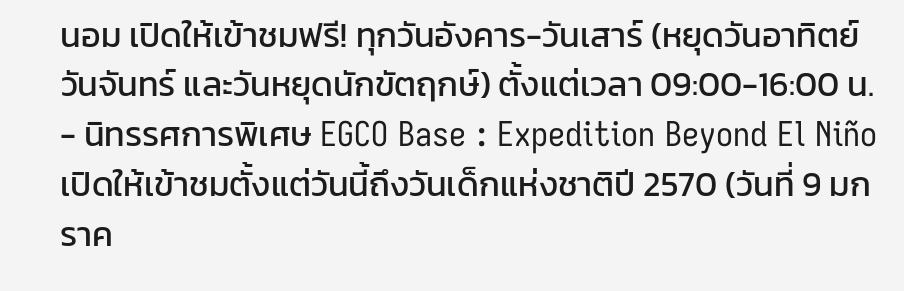นอม เปิดให้เข้าชมฟรี! ทุกวันอังคาร-วันเสาร์ (หยุดวันอาทิตย์ วันจันทร์ และวันหยุดนักขัตฤกษ์) ตั้งแต่เวลา 09:00-16:00 น.
- นิทรรศการพิเศษ EGCO Base : Expedition Beyond El Niño เปิดให้เข้าชมตั้งแต่วันนี้ถึงวันเด็กแห่งชาติปี 2570 (วันที่ 9 มกราค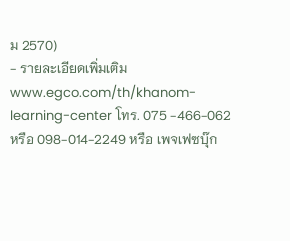ม 2570)
- รายละเอียดเพิ่มเติม www.egco.com/th/khanom-learning-center โทร. 075 -466-062 หรือ 098-014-2249 หรือ เพจเฟซบุ๊ก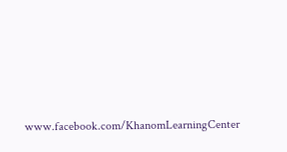www.facebook.com/KhanomLearningCenter